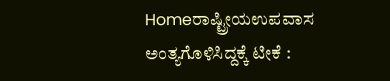Homeರಾಷ್ಟ್ರೀಯಉಪವಾಸ ಅಂತ್ಯಗೊಳಿಸಿದ್ದಕ್ಕೆ ಟೀಕೆ :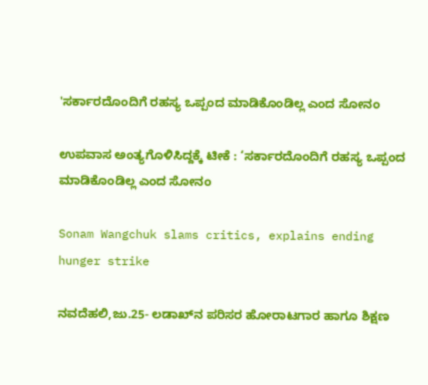'ಸರ್ಕಾರದೊಂದಿಗೆ ರಹಸ್ಯ ಒಪ್ಪಂದ ಮಾಡಿಕೊಂಡಿಲ್ಲ ಎಂದ ಸೋನಂ

ಉಪವಾಸ ಅಂತ್ಯಗೊಳಿಸಿದ್ದಕ್ಕೆ ಟೀಕೆ : ‘ಸರ್ಕಾರದೊಂದಿಗೆ ರಹಸ್ಯ ಒಪ್ಪಂದ ಮಾಡಿಕೊಂಡಿಲ್ಲ ಎಂದ ಸೋನಂ

Sonam Wangchuk slams critics, explains ending hunger strike

ನವದೆಹಲಿ,ಜು.25- ಲಡಾಖ್‌‍ನ ಪರಿಸರ ಹೋರಾಟಗಾರ ಹಾಗೂ ಶಿಕ್ಷಣ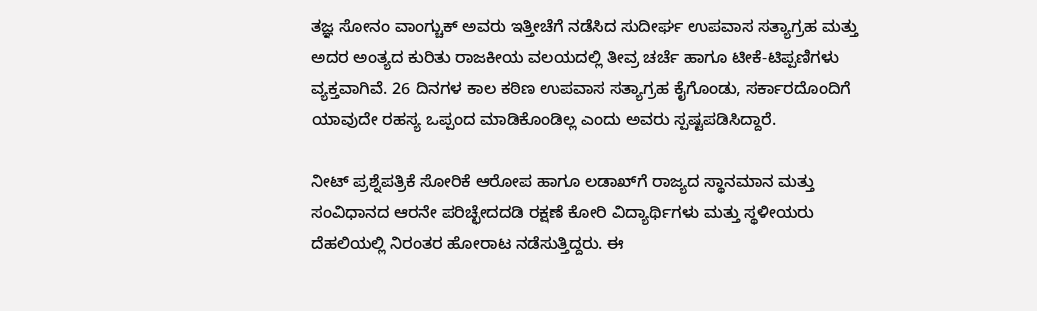ತಜ್ಞ ಸೋನಂ ವಾಂಗ್ಚುಕ್‌‍ ಅವರು ಇತ್ತೀಚೆಗೆ ನಡೆಸಿದ ಸುದೀರ್ಘ ಉಪವಾಸ ಸತ್ಯಾಗ್ರಹ ಮತ್ತು ಅದರ ಅಂತ್ಯದ ಕುರಿತು ರಾಜಕೀಯ ವಲಯದಲ್ಲಿ ತೀವ್ರ ಚರ್ಚೆ ಹಾಗೂ ಟೀಕೆ-ಟಿಪ್ಪಣಿಗಳು ವ್ಯಕ್ತವಾಗಿವೆ. 26 ದಿನಗಳ ಕಾಲ ಕಠಿಣ ಉಪವಾಸ ಸತ್ಯಾಗ್ರಹ ಕೈಗೊಂಡು, ಸರ್ಕಾರದೊಂದಿಗೆ ಯಾವುದೇ ರಹಸ್ಯ ಒಪ್ಪಂದ ಮಾಡಿಕೊಂಡಿಲ್ಲ ಎಂದು ಅವರು ಸ್ಪಷ್ಟಪಡಿಸಿದ್ದಾರೆ.

ನೀಟ್‌‍ ಪ್ರಶ್ನೆಪತ್ರಿಕೆ ಸೋರಿಕೆ ಆರೋಪ ಹಾಗೂ ಲಡಾಖ್‌‍ಗೆ ರಾಜ್ಯದ ಸ್ಥಾನಮಾನ ಮತ್ತು ಸಂವಿಧಾನದ ಆರನೇ ಪರಿಚ್ಛೇದದಡಿ ರಕ್ಷಣೆ ಕೋರಿ ವಿದ್ಯಾರ್ಥಿಗಳು ಮತ್ತು ಸ್ಥಳೀಯರು ದೆಹಲಿಯಲ್ಲಿ ನಿರಂತರ ಹೋರಾಟ ನಡೆಸುತ್ತಿದ್ದರು. ಈ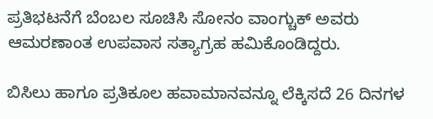ಪ್ರತಿಭಟನೆಗೆ ಬೆಂಬಲ ಸೂಚಿಸಿ ಸೋನಂ ವಾಂಗ್ಚುಕ್‌‍ ಅವರು ಆಮರಣಾಂತ ಉಪವಾಸ ಸತ್ಯಾಗ್ರಹ ಹಮಿಕೊಂಡಿದ್ದರು.

ಬಿಸಿಲು ಹಾಗೂ ಪ್ರತಿಕೂಲ ಹವಾಮಾನವನ್ನೂ ಲೆಕ್ಕಿಸದೆ 26 ದಿನಗಳ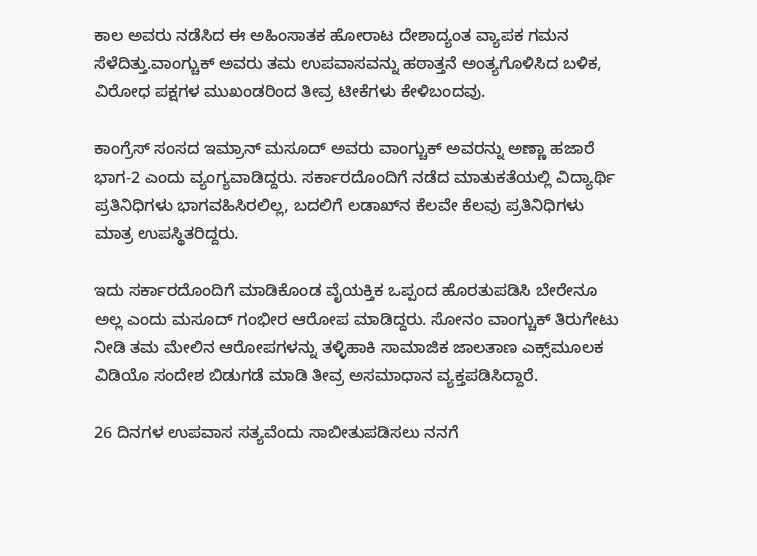ಕಾಲ ಅವರು ನಡೆಸಿದ ಈ ಅಹಿಂಸಾತಕ ಹೋರಾಟ ದೇಶಾದ್ಯಂತ ವ್ಯಾಪಕ ಗಮನ ಸೆಳೆದಿತ್ತು.ವಾಂಗ್ಚುಕ್‌‍ ಅವರು ತಮ ಉಪವಾಸವನ್ನು ಹಠಾತ್ತನೆ ಅಂತ್ಯಗೊಳಿಸಿದ ಬಳಿಕ, ವಿರೋಧ ಪಕ್ಷಗಳ ಮುಖಂಡರಿಂದ ತೀವ್ರ ಟೀಕೆಗಳು ಕೇಳಿಬಂದವು.

ಕಾಂಗ್ರೆಸ್‌‍ ಸಂಸದ ಇಮ್ರಾನ್‌‍ ಮಸೂದ್‌‍ ಅವರು ವಾಂಗ್ಚುಕ್‌‍ ಅವರನ್ನು ಅಣ್ಣಾ ಹಜಾರೆ ಭಾಗ-2 ಎಂದು ವ್ಯಂಗ್ಯವಾಡಿದ್ದರು. ಸರ್ಕಾರದೊಂದಿಗೆ ನಡೆದ ಮಾತುಕತೆಯಲ್ಲಿ ವಿದ್ಯಾರ್ಥಿ ಪ್ರತಿನಿಧಿಗಳು ಭಾಗವಹಿಸಿರಲಿಲ್ಲ, ಬದಲಿಗೆ ಲಡಾಖ್‌‍ನ ಕೆಲವೇ ಕೆಲವು ಪ್ರತಿನಿಧಿಗಳು ಮಾತ್ರ ಉಪಸ್ಥಿತರಿದ್ದರು.

ಇದು ಸರ್ಕಾರದೊಂದಿಗೆ ಮಾಡಿಕೊಂಡ ವೈಯಕ್ತಿಕ ಒಪ್ಪಂದ ಹೊರತುಪಡಿಸಿ ಬೇರೇನೂ ಅಲ್ಲ ಎಂದು ಮಸೂದ್‌‍ ಗಂಭೀರ ಆರೋಪ ಮಾಡಿದ್ದರು. ಸೋನಂ ವಾಂಗ್ಚುಕ್‌‍ ತಿರುಗೇಟು ನೀಡಿ ತಮ ಮೇಲಿನ ಆರೋಪಗಳನ್ನು ತಳ್ಳಿಹಾಕಿ ಸಾಮಾಜಿಕ ಜಾಲತಾಣ ಎಕ್ಸ್‌ಮೂಲಕ ವಿಡಿಯೊ ಸಂದೇಶ ಬಿಡುಗಡೆ ಮಾಡಿ ತೀವ್ರ ಅಸಮಾಧಾನ ವ್ಯಕ್ತಪಡಿಸಿದ್ದಾರೆ.

26 ದಿನಗಳ ಉಪವಾಸ ಸತ್ಯವೆಂದು ಸಾಬೀತುಪಡಿಸಲು ನನಗೆ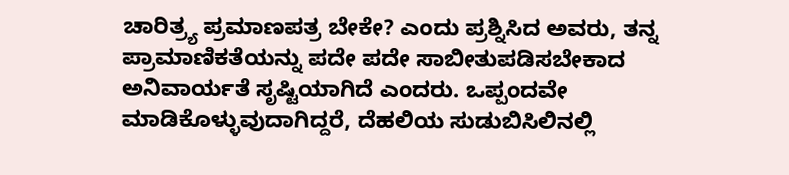ಚಾರಿತ್ರ್ಯ ಪ್ರಮಾಣಪತ್ರ ಬೇಕೇ? ಎಂದು ಪ್ರಶ್ನಿಸಿದ ಅವರು, ತನ್ನ ಪ್ರಾಮಾಣಿಕತೆಯನ್ನು ಪದೇ ಪದೇ ಸಾಬೀತುಪಡಿಸಬೇಕಾದ ಅನಿವಾರ್ಯತೆ ಸೃಷ್ಟಿಯಾಗಿದೆ ಎಂದರು. ಒಪ್ಪಂದವೇ ಮಾಡಿಕೊಳ್ಳುವುದಾಗಿದ್ದರೆ, ದೆಹಲಿಯ ಸುಡುಬಿಸಿಲಿನಲ್ಲಿ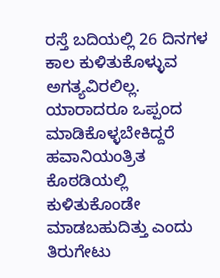ರಸ್ತೆ ಬದಿಯಲ್ಲಿ 26 ದಿನಗಳ ಕಾಲ ಕುಳಿತುಕೊಳ್ಳುವ ಅಗತ್ಯವಿರಲಿಲ್ಲ. ಯಾರಾದರೂ ಒಪ್ಪಂದ ಮಾಡಿಕೊಳ್ಳಬೇಕಿದ್ದರೆ ಹವಾನಿಯಂತ್ರಿತ ಕೊಠಡಿಯಲ್ಲಿ ಕುಳಿತುಕೊಂಡೇ ಮಾಡಬಹುದಿತ್ತು ಎಂದು ತಿರುಗೇಟು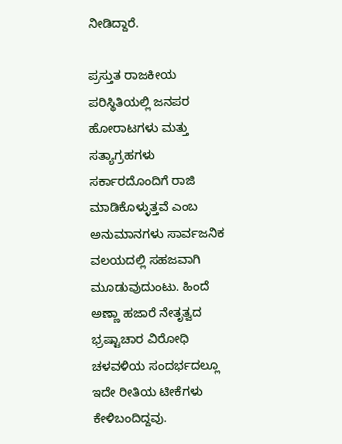ನೀಡಿದ್ದಾರೆ.

ಪ್ರಸ್ತುತ ರಾಜಕೀಯ ಪರಿಸ್ಥಿತಿಯಲ್ಲಿ ಜನಪರ ಹೋರಾಟಗಳು ಮತ್ತು ಸತ್ಯಾಗ್ರಹಗಳು ಸರ್ಕಾರದೊಂದಿಗೆ ರಾಜಿ ಮಾಡಿಕೊಳ್ಳುತ್ತವೆ ಎಂಬ ಅನುಮಾನಗಳು ಸಾರ್ವಜನಿಕ ವಲಯದಲ್ಲಿ ಸಹಜವಾಗಿ ಮೂಡುವುದುಂಟು. ಹಿಂದೆ ಅಣ್ಣಾ ಹಜಾರೆ ನೇತೃತ್ವದ ಭ್ರಷ್ಟಾಚಾರ ವಿರೋಧಿ ಚಳವಳಿಯ ಸಂದರ್ಭದಲ್ಲೂ ಇದೇ ರೀತಿಯ ಟೀಕೆಗಳು ಕೇಳಿಬಂದಿದ್ದವು.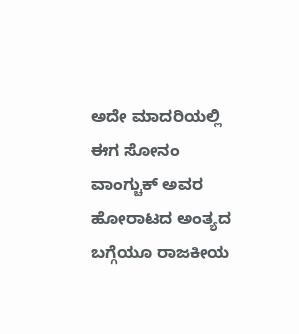ಅದೇ ಮಾದರಿಯಲ್ಲಿ ಈಗ ಸೋನಂ ವಾಂಗ್ಚುಕ್‌‍ ಅವರ ಹೋರಾಟದ ಅಂತ್ಯದ ಬಗ್ಗೆಯೂ ರಾಜಕೀಯ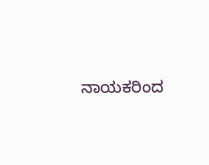ನಾಯಕರಿಂದ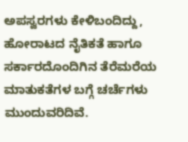ಅಪಸ್ವರಗಳು ಕೇಳಿಬಂದಿದ್ದು, ಹೋರಾಟದ ನೈತಿಕತೆ ಹಾಗೂ ಸರ್ಕಾರದೊಂದಿಗಿನ ತೆರೆಮರೆಯ ಮಾತುಕತೆಗಳ ಬಗ್ಗೆ ಚರ್ಚೆಗಳು ಮುಂದುವರಿದಿವೆ.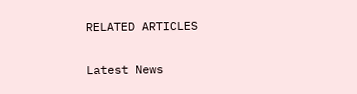RELATED ARTICLES

Latest News